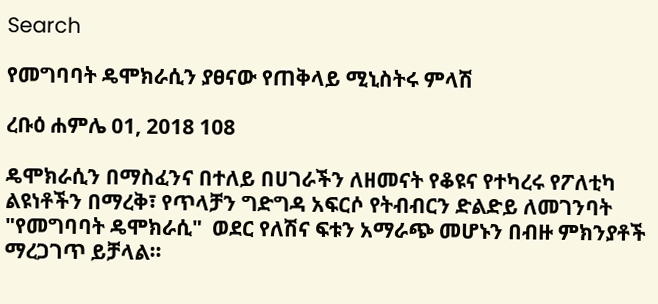Search

የመግባባት ዴሞክራሲን ያፀናው የጠቅላይ ሚኒስትሩ ምላሽ

ረቡዕ ሐምሌ 01, 2018 108

ዴሞክራሲን በማስፈንና በተለይ በሀገራችን ለዘመናት የቆዩና የተካረሩ የፖለቲካ ልዩነቶችን በማረቅ፣ የጥላቻን ግድግዳ አፍርሶ የትብብርን ድልድይ ለመገንባት "የመግባባት ዴሞክራሲ"  ወደር የለሽና ፍቱን አማራጭ መሆኑን በብዙ ምክንያቶች ማረጋገጥ ይቻላል።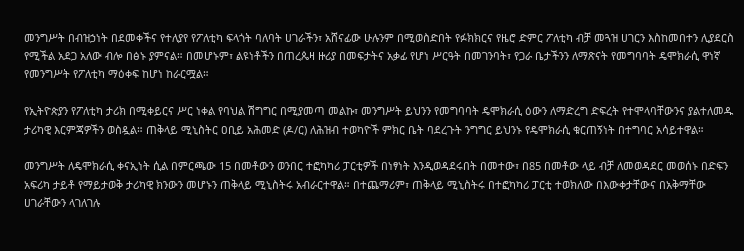መንግሥት በብዝኃነት በደመቀችና የተለያየ የፖለቲካ ፍላጎት ባለባት ሀገራችን፣ አሸናፊው ሁሉንም በሚወስድበት የፉክክርና የዜሮ ድምር ፖለቲካ ብቻ መጓዝ ሀገርን እስከመበተን ሊያደርስ የሚችል አደጋ አለው ብሎ በፅኑ ያምናል። በመሆኑም፣ ልዩነቶችን በጠረጴዛ ዙሪያ በመፍታትና አቃፊ የሆነ ሥርዓት በመገንባት፣ የጋራ ቤታችንን ለማጽናት የመግባባት ዴሞክራሲ ዋነኛ የመንግሥት የፖለቲካ ማዕቀፍ ከሆነ ከራርሟል።

የኢትዮጵያን የፖለቲካ ታሪክ በሚቀይርና ሥር ነቀል የባህል ሽግግር በሚያመጣ መልኩ፣ መንግሥት ይህንን የመግባባት ዴሞክራሲ ዕውን ለማድረግ ድፍረት የተሞላባቸውንና ያልተለመዱ ታሪካዊ እርምጃዎችን ወስዷል። ጠቅላይ ሚኒስትር ዐቢይ አሕመድ (ዶ/ር) ለሕዝብ ተወካዮች ምክር ቤት ባደረጉት ንግግር ይህንኑ የዴሞክራሲ ቁርጠኝነት በተግባር አሳይተዋል።

መንግሥት ለዴሞክራሲ ቀናኢነት ሲል በምርጫው 15 በመቶውን ወንበር ተፎካካሪ ፓርቲዎች በነፃነት እንዲወዳደሩበት በመተው፣ በ85 በመቶው ላይ ብቻ ለመወዳደር መወሰኑ በድፍን አፍሪካ ታይቶ የማይታወቅ ታሪካዊ ክንውን መሆኑን ጠቅላይ ሚኒስትሩ አብራርተዋል። በተጨማሪም፣ ጠቅላይ ሚኒስትሩ በተፎካካሪ ፓርቲ ተወክለው በእውቀታቸውና በአቅማቸው ሀገራቸውን ላገለገሉ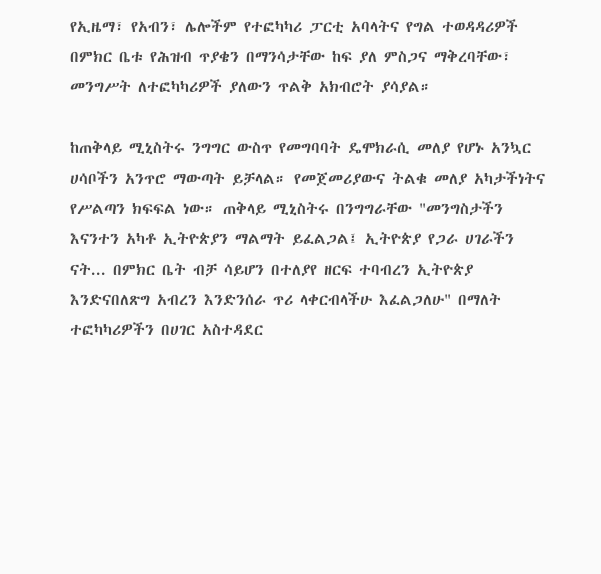የኢዜማ፣ የአብን፣ ሌሎችም የተፎካካሪ ፓርቲ አባላትና የግል ተወዳዳሪዎች በምክር ቤቱ የሕዝብ ጥያቄን በማንሳታቸው ከፍ ያለ ምስጋና ማቅረባቸው፣ መንግሥት ለተፎካካሪዎች ያለውን ጥልቅ አክብሮት ያሳያል።

ከጠቅላይ ሚኒስትሩ ንግግር ውስጥ የመግባባት ዴሞክራሲ መለያ የሆኑ አንኳር ሀሳቦችን አንጥሮ ማውጣት ይቻላል። የመጀመሪያውና ትልቁ መለያ አካታችነትና የሥልጣን ክፍፍል ነው። ጠቅላይ ሚኒስትሩ በንግግራቸው "መንግስታችን እናንተን አካቶ ኢትዮጵያን ማልማት ይፈልጋል፤ ኢትዮጵያ የጋራ ሀገራችን ናት... በምክር ቤት ብቻ ሳይሆን በተለያየ ዘርፍ ተባብረን ኢትዮጵያ እንድናበለጽግ አብረን እንድንሰራ ጥሪ ላቀርብላችሁ እፈልጋለሁ" በማለት ተፎካካሪዎችን በሀገር አስተዳደር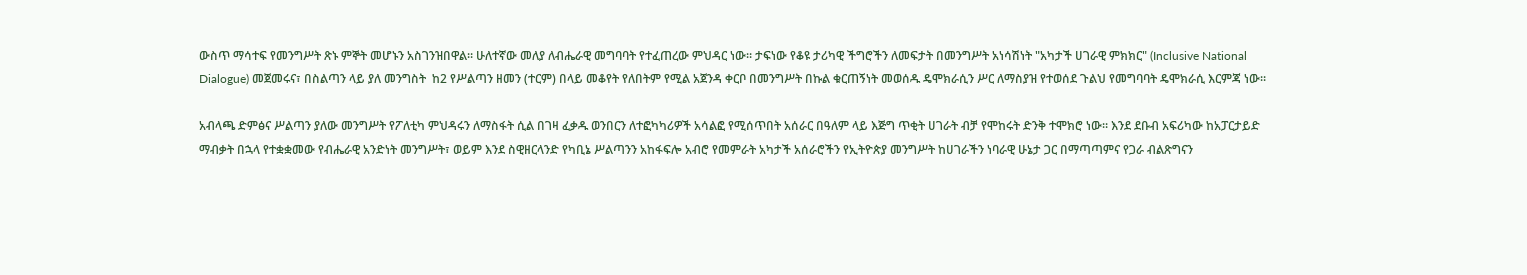ውስጥ ማሳተፍ የመንግሥት ጽኑ ምኞት መሆኑን አስገንዝበዋል። ሁለተኛው መለያ ለብሔራዊ መግባባት የተፈጠረው ምህዳር ነው። ታፍነው የቆዩ ታሪካዊ ችግሮችን ለመፍታት በመንግሥት አነሳሽነት "አካታች ሀገራዊ ምክክር" (Inclusive National Dialogue) መጀመሩና፣ በስልጣን ላይ ያለ መንግስት  ከ2 የሥልጣን ዘመን (ተርም) በላይ መቆየት የለበትም የሚል አጀንዳ ቀርቦ በመንግሥት በኩል ቁርጠኝነት መወሰዱ ዴሞክራሲን ሥር ለማስያዝ የተወሰደ ጉልህ የመግባባት ዴሞክራሲ እርምጃ ነው።

አብላጫ ድምፅና ሥልጣን ያለው መንግሥት የፖለቲካ ምህዳሩን ለማስፋት ሲል በገዛ ፈቃዱ ወንበርን ለተፎካካሪዎች አሳልፎ የሚሰጥበት አሰራር በዓለም ላይ እጅግ ጥቂት ሀገራት ብቻ የሞከሩት ድንቅ ተሞክሮ ነው። እንደ ደቡብ አፍሪካው ከአፓርታይድ ማብቃት በኋላ የተቋቋመው የብሔራዊ አንድነት መንግሥት፣ ወይም እንደ ስዊዘርላንድ የካቢኔ ሥልጣንን አከፋፍሎ አብሮ የመምራት አካታች አሰራሮችን የኢትዮጵያ መንግሥት ከሀገራችን ነባራዊ ሁኔታ ጋር በማጣጣምና የጋራ ብልጽግናን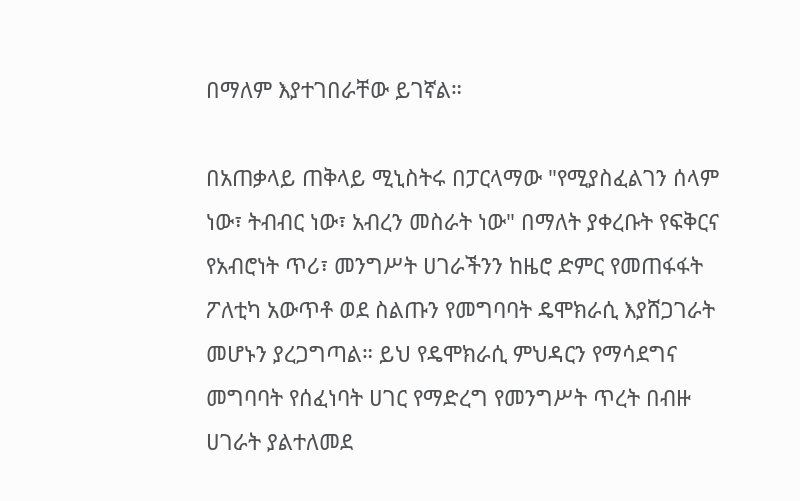በማለም እያተገበራቸው ይገኛል።

በአጠቃላይ ጠቅላይ ሚኒስትሩ በፓርላማው "የሚያስፈልገን ሰላም ነው፣ ትብብር ነው፣ አብረን መስራት ነው" በማለት ያቀረቡት የፍቅርና የአብሮነት ጥሪ፣ መንግሥት ሀገራችንን ከዜሮ ድምር የመጠፋፋት ፖለቲካ አውጥቶ ወደ ስልጡን የመግባባት ዴሞክራሲ እያሸጋገራት መሆኑን ያረጋግጣል። ይህ የዴሞክራሲ ምህዳርን የማሳደግና መግባባት የሰፈነባት ሀገር የማድረግ የመንግሥት ጥረት በብዙ ሀገራት ያልተለመደ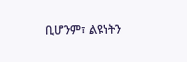ቢሆንም፣ ልዩነትን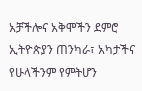አቻችሎና አቅሞችን ደምሮ ኢትዮጵያን ጠንካራ፣ አካታችና የሁላችንም የምትሆን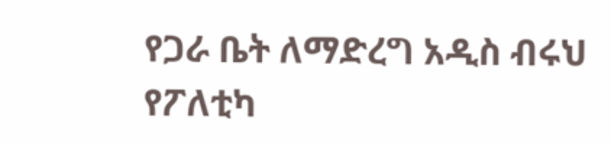የጋራ ቤት ለማድረግ አዲስ ብሩህ የፖለቲካ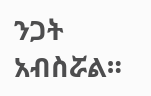ንጋት አብስሯል።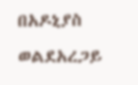በአዶኒያስ ወልደአረጋይ